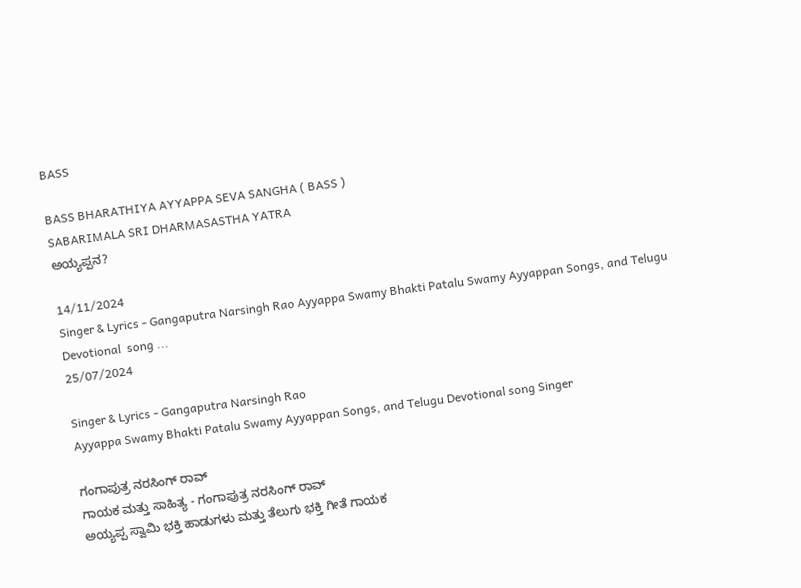BASS

BASS BHARATHIYA AYYAPPA SEVA SANGHA ( BASS )
SABARIMALA SRI DHARMASASTHA YATRA
ಅಯ್ಯಪ್ಪನ?

14/11/2024
Singer & Lyrics - Gangaputra Narsingh Rao Ayyappa Swamy Bhakti Patalu Swamy Ayyappan Songs, and Telugu Devotional  song ...
25/07/2024

Singer & Lyrics - Gangaputra Narsingh Rao
Ayyappa Swamy Bhakti Patalu Swamy Ayyappan Songs, and Telugu Devotional song Singer

ಗಂಗಾಪುತ್ರ ನರಸಿಂಗ್ ರಾವ್
ಗಾಯಕ ಮತ್ತು ಸಾಹಿತ್ಯ - ಗಂಗಾಪುತ್ರ ನರಸಿಂಗ್ ರಾವ್
ಅಯ್ಯಪ್ಪ ಸ್ವಾಮಿ ಭಕ್ತಿ ಹಾಡುಗಳು ಮತ್ತು ತೆಲುಗು ಭಕ್ತಿ ಗೀತೆ ಗಾಯಕ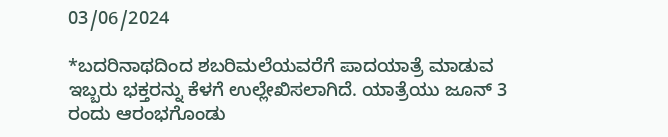03/06/2024

*ಬದರಿನಾಥದಿಂದ ಶಬರಿಮಲೆಯವರೆಗೆ ಪಾದಯಾತ್ರೆ ಮಾಡುವ ಇಬ್ಬರು ಭಕ್ತರನ್ನು ಕೆಳಗೆ ಉಲ್ಲೇಖಿಸಲಾಗಿದೆ. ಯಾತ್ರೆಯು ಜೂನ್ 3 ರಂದು ಆರಂಭಗೊಂಡು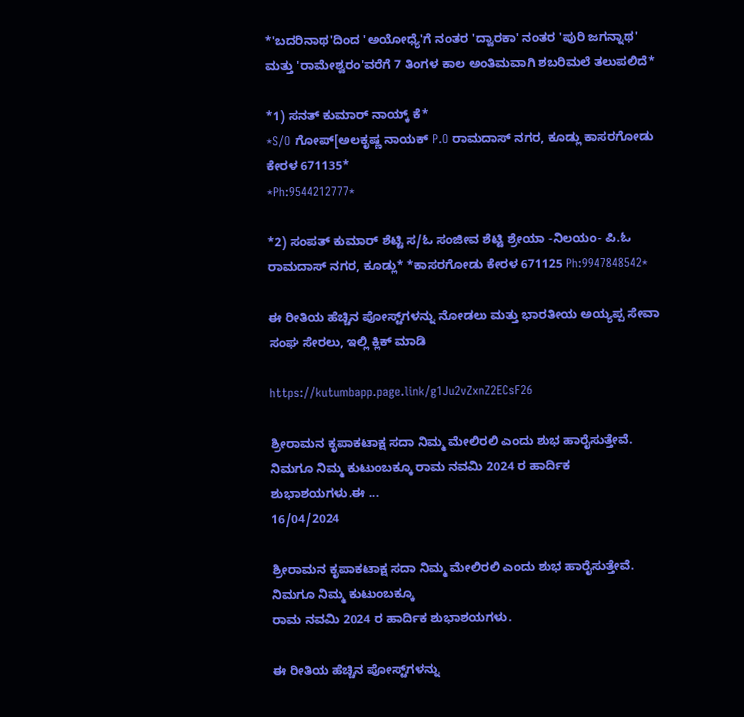*'ಬದರಿನಾಥ'ದಿಂದ 'ಅಯೋಧ್ಯೆ'ಗೆ ನಂತರ 'ದ್ವಾರಕಾ' ನಂತರ 'ಪುರಿ ಜಗನ್ನಾಥ' ಮತ್ತು 'ರಾಮೇಶ್ವರಂ'ವರೆಗೆ 7 ತಿಂಗಳ ಕಾಲ ಅಂತಿಮವಾಗಿ ಶಬರಿಮಲೆ ತಲುಪಲಿದೆ*

*1) ಸನತ್ ಕುಮಾರ್ ನಾಯ್ಕ್ ಕೆ*
*S/O ಗೋಪ್[ಅಲಕೃಷ್ಣ ನಾಯಕ್ P.O ರಾಮದಾಸ್ ನಗರ, ಕೂಡ್ಲು ಕಾಸರಗೋಡು ಕೇರಳ 671135*
*Ph:9544212777*

*2) ಸಂಪತ್ ಕುಮಾರ್ ಶೆಟ್ಟಿ ಸ/ಓ ಸಂಜೀವ ಶೆಟ್ಟಿ ಶ್ರೇಯಾ -ನಿಲಯಂ- ಪಿ.ಓ ರಾಮದಾಸ್ ನಗರ, ಕೂಡ್ಲು* *ಕಾಸರಗೋಡು ಕೇರಳ 671125 Ph:9947848542*

ಈ ರೀತಿಯ ಹೆಚ್ಚಿನ ಪೋಸ್ಟ್‌ಗಳನ್ನು ನೋಡಲು ಮತ್ತು ಭಾರತೀಯ ಅಯ್ಯಪ್ಪ ಸೇವಾ ಸಂಘ ಸೇರಲು, ಇಲ್ಲಿ ಕ್ಲಿಕ್ ಮಾಡಿ

https://kutumbapp.page.link/g1Ju2vZxnZ2ECsF26

ಶ್ರೀರಾಮನ ಕೃಪಾಕಟಾಕ್ಷ ಸದಾ ನಿಮ್ಮ ಮೇಲಿರಲಿ ಎಂದು ಶುಭ ಹಾರೈಸುತ್ತೇವೆ. ನಿಮಗೂ ನಿಮ್ಮ ಕುಟುಂಬಕ್ಕೂ ರಾಮ ನವಮಿ 2024 ರ ಹಾರ್ದಿಕ ಶುಭಾಶಯಗಳು.ಈ ...
16/04/2024

ಶ್ರೀರಾಮನ ಕೃಪಾಕಟಾಕ್ಷ ಸದಾ ನಿಮ್ಮ ಮೇಲಿರಲಿ ಎಂದು ಶುಭ ಹಾರೈಸುತ್ತೇವೆ. ನಿಮಗೂ ನಿಮ್ಮ ಕುಟುಂಬಕ್ಕೂ
ರಾಮ ನವಮಿ 2024 ರ ಹಾರ್ದಿಕ ಶುಭಾಶಯಗಳು.

ಈ ರೀತಿಯ ಹೆಚ್ಚಿನ ಪೋಸ್ಟ್‌ಗಳನ್ನು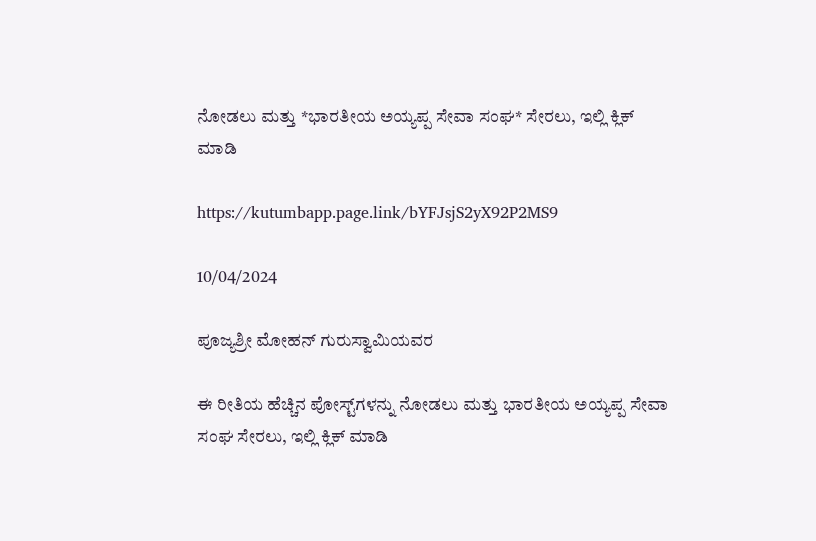ನೋಡಲು ಮತ್ತು *ಭಾರತೀಯ ಅಯ್ಯಪ್ಪ ಸೇವಾ ಸಂಘ* ಸೇರಲು, ಇಲ್ಲಿ ಕ್ಲಿಕ್ ಮಾಡಿ

https://kutumbapp.page.link/bYFJsjS2yX92P2MS9

10/04/2024

ಪೂಜ್ಯಶ್ರೀ ಮೋಹನ್ ಗುರುಸ್ವಾಮಿಯವರ

ಈ ರೀತಿಯ ಹೆಚ್ಚಿನ ಪೋಸ್ಟ್‌ಗಳನ್ನು ನೋಡಲು ಮತ್ತು ಭಾರತೀಯ ಅಯ್ಯಪ್ಪ ಸೇವಾ ಸಂಘ ಸೇರಲು, ಇಲ್ಲಿ ಕ್ಲಿಕ್ ಮಾಡಿ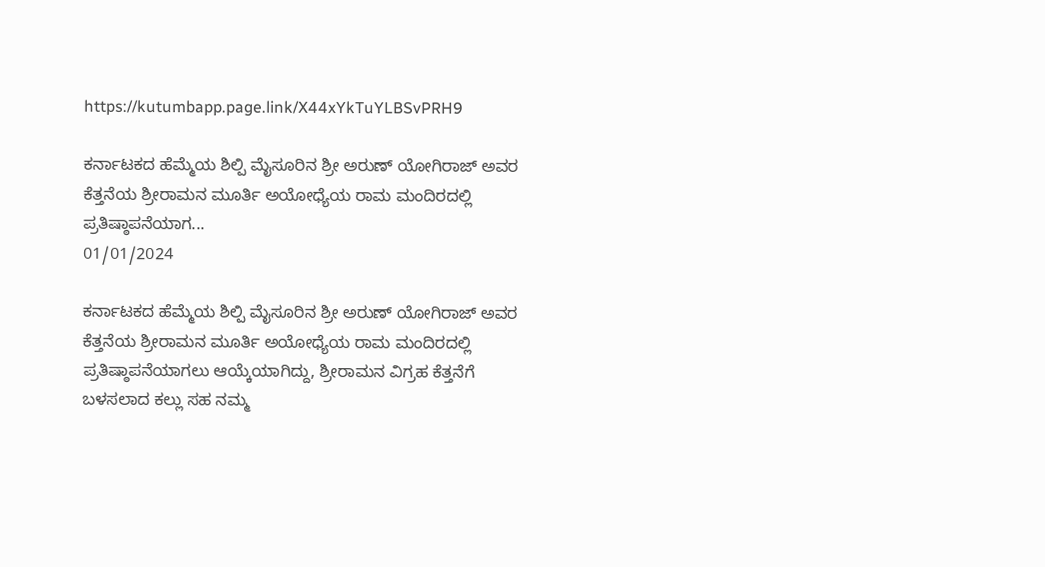https://kutumbapp.page.link/X44xYkTuYLBSvPRH9

ಕರ್ನಾಟಕದ ಹೆಮ್ಮೆಯ ಶಿಲ್ಪಿ ಮೈಸೂರಿನ ಶ್ರೀ ಅರುಣ್ ಯೋಗಿರಾಜ್ ಅವರ ಕೆತ್ತನೆಯ ಶ್ರೀರಾಮನ ಮೂರ್ತಿ ಅಯೋಧ್ಯೆಯ ರಾಮ ಮಂದಿರದಲ್ಲಿ ಪ್ರತಿಷ್ಠಾಪನೆಯಾಗ...
01/01/2024

ಕರ್ನಾಟಕದ ಹೆಮ್ಮೆಯ ಶಿಲ್ಪಿ ಮೈಸೂರಿನ ಶ್ರೀ ಅರುಣ್ ಯೋಗಿರಾಜ್ ಅವರ ಕೆತ್ತನೆಯ ಶ್ರೀರಾಮನ ಮೂರ್ತಿ ಅಯೋಧ್ಯೆಯ ರಾಮ ಮಂದಿರದಲ್ಲಿ ಪ್ರತಿಷ್ಠಾಪನೆಯಾಗಲು ಆಯ್ಕೆಯಾಗಿದ್ದು, ಶ್ರೀರಾಮನ ವಿಗ್ರಹ ಕೆತ್ತನೆಗೆ ಬಳಸಲಾದ ಕಲ್ಲು ಸಹ ನಮ್ಮ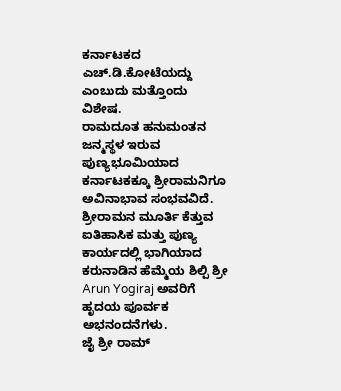ಕರ್ನಾಟಕದ ಎಚ್.ಡಿ.ಕೋಟೆಯದ್ದು ಎಂಬುದು ಮತ್ತೊಂದು ವಿಶೇಷ.
ರಾಮದೂತ ಹನುಮಂತನ ಜನ್ಮಸ್ಥಳ ಇರುವ ಪುಣ್ಯಭೂಮಿಯಾದ ಕರ್ನಾಟಕಕ್ಕೂ ಶ್ರೀರಾಮನಿಗೂ ಅವಿನಾಭಾವ ಸಂಭವವಿದೆ. ಶ್ರೀರಾಮನ ಮೂರ್ತಿ ಕೆತ್ತುವ ಐತಿಹಾಸಿಕ ಮತ್ತು ಪುಣ್ಯ ಕಾರ್ಯದಲ್ಲಿ ಭಾಗಿಯಾದ ಕರುನಾಡಿನ ಹೆಮ್ಮೆಯ ಶಿಲ್ಪಿ ಶ್ರೀ Arun Yogiraj ಅವರಿಗೆ ಹೃದಯ ಪೂರ್ವಕ ಅಭನಂದನೆಗಳು.
ಜೈ ಶ್ರೀ ರಾಮ್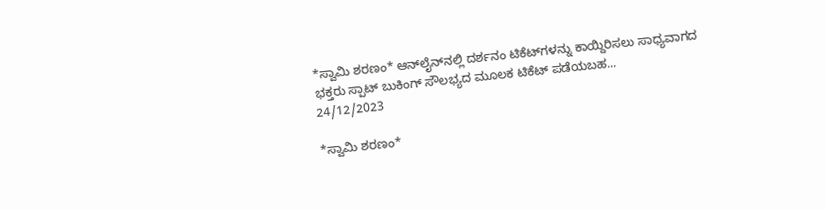*ಸ್ವಾಮಿ ಶರಣಂ* ಆನ್‌ಲೈನ್‌ನಲ್ಲಿ ದರ್ಶನಂ ಟಿಕೆಟ್‌ಗಳನ್ನು ಕಾಯ್ದಿರಿಸಲು ಸಾಧ್ಯವಾಗದ ಭಕ್ತರು ಸ್ಪಾಟ್ ಬುಕಿಂಗ್ ಸೌಲಭ್ಯದ ಮೂಲಕ ಟಿಕೆಟ್ ಪಡೆಯಬಹ...
24/12/2023

*ಸ್ವಾಮಿ ಶರಣಂ*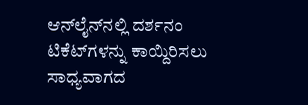ಆನ್‌ಲೈನ್‌ನಲ್ಲಿ ದರ್ಶನಂ ಟಿಕೆಟ್‌ಗಳನ್ನು ಕಾಯ್ದಿರಿಸಲು ಸಾಧ್ಯವಾಗದ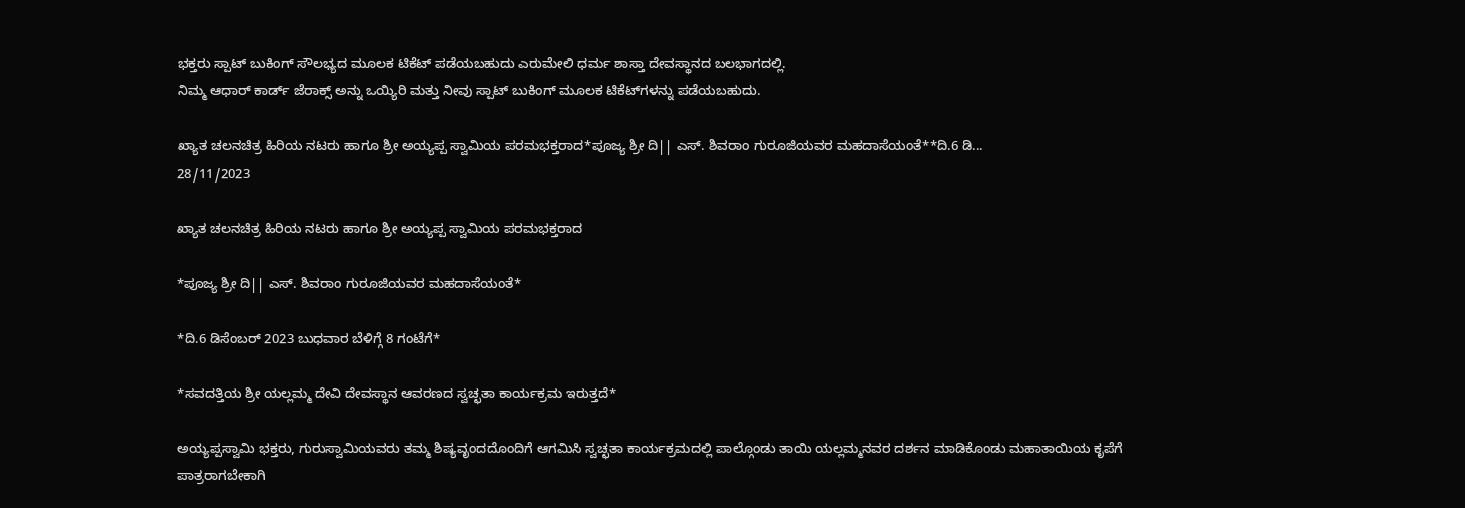ಭಕ್ತರು ಸ್ಪಾಟ್ ಬುಕಿಂಗ್ ಸೌಲಭ್ಯದ ಮೂಲಕ ಟಿಕೆಟ್ ಪಡೆಯಬಹುದು ಎರುಮೇಲಿ ಧರ್ಮ ಶಾಸ್ತಾ ದೇವಸ್ಥಾನದ ಬಲಭಾಗದಲ್ಲಿ.
ನಿಮ್ಮ ಆಧಾರ್ ಕಾರ್ಡ್ ಜೆರಾಕ್ಸ್ ಅನ್ನು ಒಯ್ಯಿರಿ ಮತ್ತು ನೀವು ಸ್ಪಾಟ್ ಬುಕಿಂಗ್ ಮೂಲಕ ಟಿಕೆಟ್‌ಗಳನ್ನು ಪಡೆಯಬಹುದು.

ಖ್ಯಾತ ಚಲನಚಿತ್ರ ಹಿರಿಯ ನಟರು ಹಾಗೂ ಶ್ರೀ ಅಯ್ಯಪ್ಪ ಸ್ವಾಮಿಯ ಪರಮಭಕ್ತರಾದ*ಪೂಜ್ಯ ಶ್ರೀ ದಿ|| ಎಸ್. ಶಿವರಾಂ ಗುರೂಜಿಯವರ ಮಹದಾಸೆಯಂತೆ**ದಿ.6 ಡಿ...
28/11/2023

ಖ್ಯಾತ ಚಲನಚಿತ್ರ ಹಿರಿಯ ನಟರು ಹಾಗೂ ಶ್ರೀ ಅಯ್ಯಪ್ಪ ಸ್ವಾಮಿಯ ಪರಮಭಕ್ತರಾದ

*ಪೂಜ್ಯ ಶ್ರೀ ದಿ|| ಎಸ್. ಶಿವರಾಂ ಗುರೂಜಿಯವರ ಮಹದಾಸೆಯಂತೆ*

*ದಿ.6 ಡಿಸೆಂಬರ್ 2023 ಬುಧವಾರ ಬೆಳಿಗ್ಗೆ 8 ಗಂಟೆಗೆ*

*ಸವದತ್ತಿಯ ಶ್ರೀ ಯಲ್ಲಮ್ಮ ದೇವಿ ದೇವಸ್ಥಾನ ಆವರಣದ ಸ್ವಚ್ಛತಾ ಕಾರ್ಯಕ್ರಮ ಇರುತ್ತದೆ*

ಅಯ್ಯಪ್ಪಸ್ವಾಮಿ ಭಕ್ತರು, ಗುರುಸ್ವಾಮಿಯವರು ತಮ್ಮ ಶಿಷ್ಯವೃಂದದೊಂದಿಗೆ ಆಗಮಿಸಿ ಸ್ವಚ್ಛತಾ ಕಾರ್ಯಕ್ರಮದಲ್ಲಿ ಪಾಲ್ಗೊಂಡು ತಾಯಿ ಯಲ್ಲಮ್ಮನವರ ದರ್ಶನ ಮಾಡಿಕೊಂಡು ಮಹಾತಾಯಿಯ ಕೃಪೆಗೆ ಪಾತ್ರರಾಗಬೇಕಾಗಿ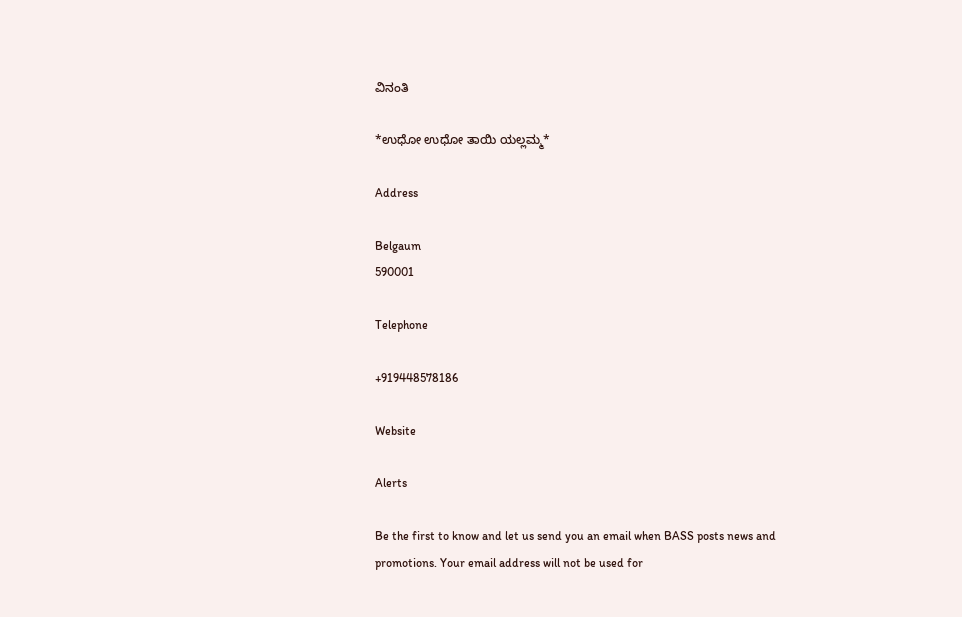ವಿನಂತಿ

*ಉಧೋ ಉಧೋ ತಾಯಿ ಯಲ್ಲಮ್ಮ*

Address

Belgaum
590001

Telephone

+919448578186

Website

Alerts

Be the first to know and let us send you an email when BASS posts news and promotions. Your email address will not be used for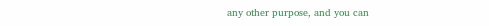any other purpose, and you can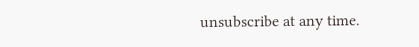unsubscribe at any time.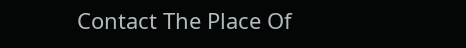Contact The Place Of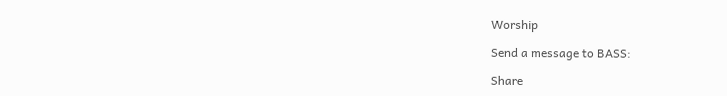Worship

Send a message to BASS:

Share